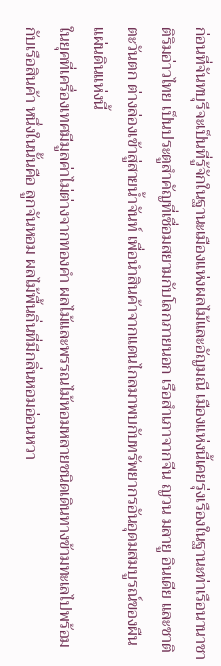ก่อนที่จันทบุรีจะเป็นที่รู้จักในฐานะเมืองแห่งผลไม้และอัญมณี เมืองแห่งนี้เคยรุ่งเรืองในฐานะท่าเรือนานาชาติริมอ่าวไทย เป็นประตูสำคัญที่เชื่อมสยามกับโลกภายนอก เรือสำเภาจากจีน ญวน มลายู อินเดีย และชาติตะวันตก ต่างล่องเข้าสู่สายน้ำจันท์ เพื่อนำสินค้าจากแดนไกลมาพบกับทรัพยากรอันอุดมสมบูรณ์ของผืนแผ่นดินแห่งนี้
ในยุคที่เครื่องเทศมีมูลค่าไม่ต่างจากทองคำ ผลไม้และพรรณไม้หอมหลายชนิดเดินทางข้ามทะเลไปพร้อมกับเรือสินค้า หนึ่งในนั้นคือ ลูกจันหอม ผลไม้พื้นถิ่นที่มีกลิ่นหอมอ่อนหวา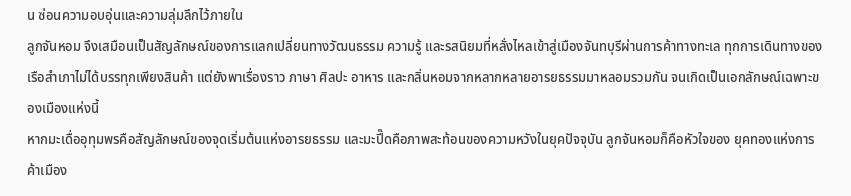น ซ่อนความอบอุ่นและความลุ่มลึกไว้ภายใน
ลูกจันหอม จึงเสมือนเป็นสัญลักษณ์ของการแลกเปลี่ยนทางวัฒนธรรม ความรู้ และรสนิยมที่หลั่งไหลเข้าสู่เมืองจันทบุรีผ่านการค้าทางทะเล ทุกการเดินทางของเรือสำเภาไม่ได้บรรทุกเพียงสินค้า แต่ยังพาเรื่องราว ภาษา ศิลปะ อาหาร และกลิ่นหอมจากหลากหลายอารยธรรมมาหลอมรวมกัน จนเกิดเป็นเอกลักษณ์เฉพาะของเมืองแห่งนี้
หากมะเดื่ออุทุมพรคือสัญลักษณ์ของจุดเริ่มต้นแห่งอารยธรรม และมะปี๊ดคือภาพสะท้อนของความหวังในยุคปัจจุบัน ลูกจันหอมก็คือหัวใจของ ยุคทองแห่งการค้าเมือง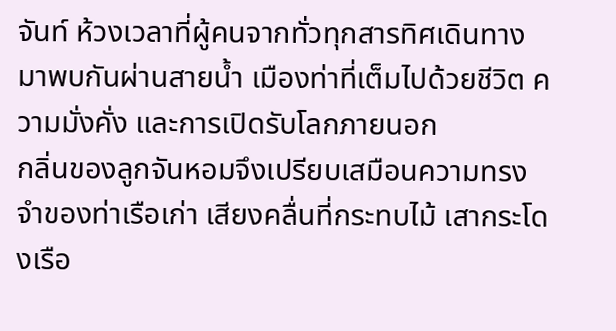จันท์ ห้วงเวลาที่ผู้คนจากทั่วทุกสารทิศเดินทางมาพบกันผ่านสายน้ำ เมืองท่าที่เต็มไปด้วยชีวิต ความมั่งคั่ง และการเปิดรับโลกภายนอก
กลิ่นของลูกจันหอมจึงเปรียบเสมือนความทรงจำของท่าเรือเก่า เสียงคลื่นที่กระทบไม้ เสากระโดงเรือ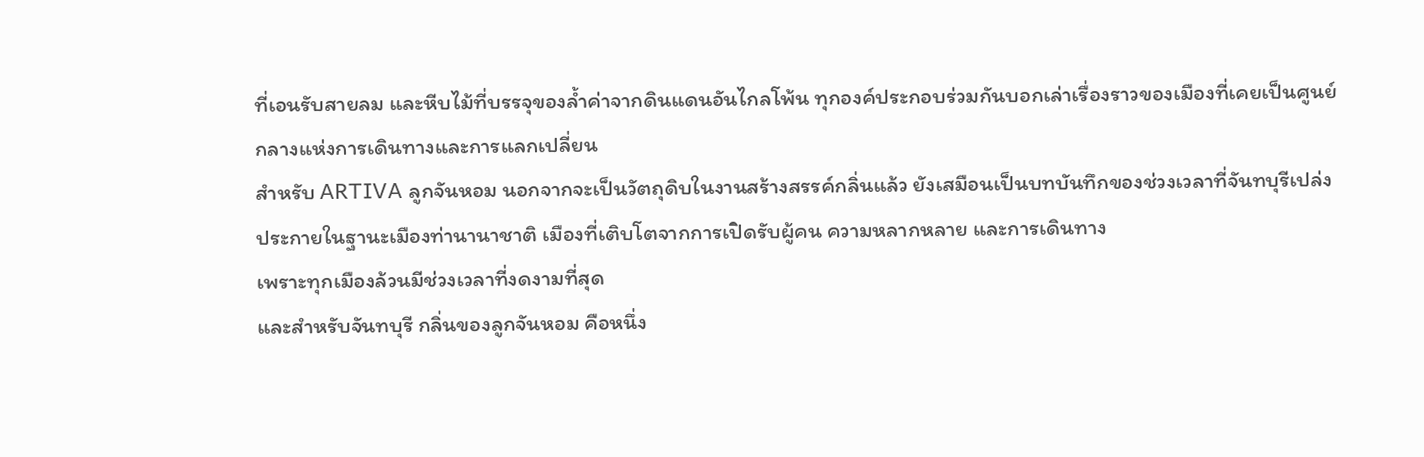ที่เอนรับสายลม และหีบไม้ที่บรรจุของล้ำค่าจากดินแดนอันไกลโพ้น ทุกองค์ประกอบร่วมกันบอกเล่าเรื่องราวของเมืองที่เคยเป็นศูนย์กลางแห่งการเดินทางและการแลกเปลี่ยน
สำหรับ ARTIVA ลูกจันหอม นอกจากจะเป็นวัตถุดิบในงานสร้างสรรค์กลิ่นแล้ว ยังเสมือนเป็นบทบันทึกของช่วงเวลาที่จันทบุรีเปล่งประกายในฐานะเมืองท่านานาชาติ เมืองที่เติบโตจากการเปิดรับผู้คน ความหลากหลาย และการเดินทาง
เพราะทุกเมืองล้วนมีช่วงเวลาที่งดงามที่สุด
และสำหรับจันทบุรี กลิ่นของลูกจันหอม คือหนึ่ง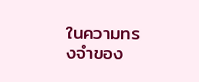ในความทรงจำของ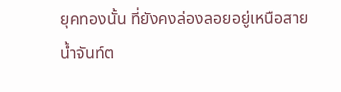ยุคทองนั้น ที่ยังคงล่องลอยอยู่เหนือสายน้ำจันท์ต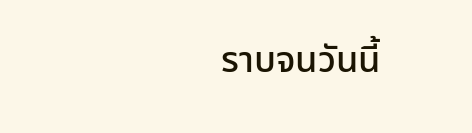ราบจนวันนี้